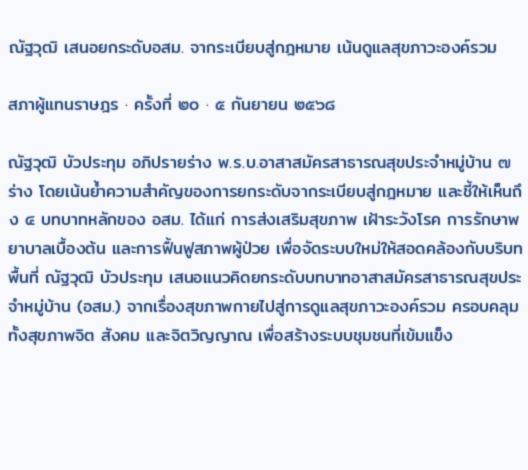ณัฐวุฒิ เสนอยกระดับอสม. จากระเบียบสู่กฎหมาย เน้นดูแลสุขภาวะองค์รวม

สภาผู้แทนราษฎร · ครั้งที่ ๒๐ · ๕ กันยายน ๒๕๖๘

ณัฐวุฒิ บัวประทุม อภิปรายร่าง พ.ร.บ.อาสาสมัครสาธารณสุขประจำหมู่บ้าน ๗ ร่าง โดยเน้นย้ำความสำคัญของการยกระดับจากระเบียบสู่กฎหมาย และชี้ให้เห็นถึง ๔ บทบาทหลักของ อสม. ได้แก่ การส่งเสริมสุขภาพ เฝ้าระวังโรค การรักษาพยาบาลเบื้องต้น และการฟื้นฟูสภาพผู้ป่วย เพื่อจัดระบบใหม่ให้สอดคล้องกับบริบทพื้นที่ ณัฐวุฒิ บัวประทุม เสนอแนวคิดยกระดับบทบาทอาสาสมัครสาธารณสุขประจำหมู่บ้าน (อสม.) จากเรื่องสุขภาพกายไปสู่การดูแลสุขภาวะองค์รวม ครอบคลุมทั้งสุขภาพจิต สังคม และจิตวิญญาณ เพื่อสร้างระบบชุมชนที่เข้มแข็ง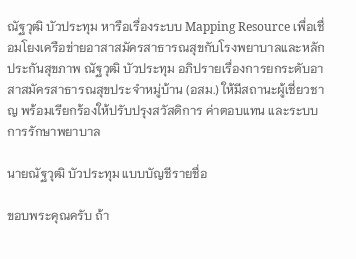ณัฐวุฒิ บัวประทุม หารือเรื่องระบบ Mapping Resource เพื่อเชื่อมโยงเครือข่ายอาสาสมัครสาธารณสุขกับโรงพยาบาลและหลักประกันสุขภาพ ณัฐวุฒิ บัวประทุม อภิปรายเรื่องการยกระดับอาสาสมัครสาธารณสุขประจำหมู่บ้าน (อสม.) ให้มีสถานะผู้เชี่ยวชาญ พร้อมเรียกร้องให้ปรับปรุงสวัสดิการ ค่าตอบแทน และระบบการรักษาพยาบาล

นายณัฐวุฒิ บัวประทุม แบบบัญชีรายชื่อ

ขอบพระคุณครับ ถ้า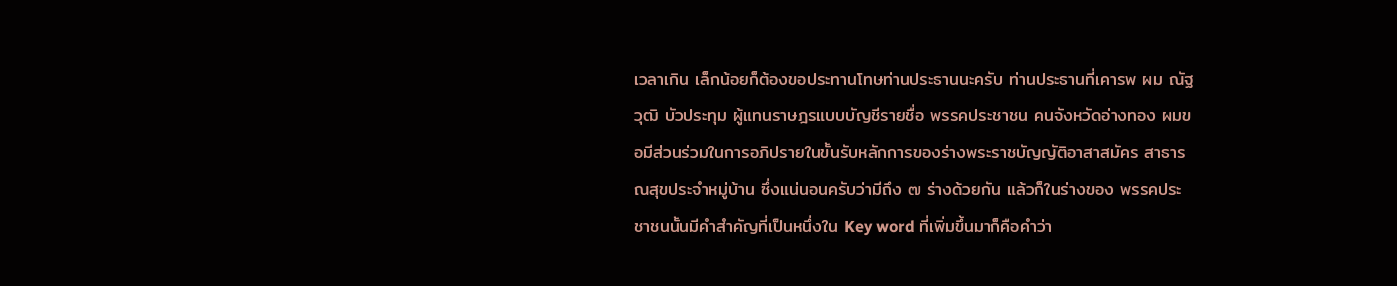เวลาเกิน เล็กน้อยก็ต้องขอประทานโทษท่านประธานนะครับ ท่านประธานที่เคารพ ผม ณัฐวุฒิ บัวประทุม ผู้แทนราษฎรแบบบัญชีรายชื่อ พรรคประชาชน คนจังหวัดอ่างทอง ผมขอมีส่วนร่วมในการอภิปรายในขั้นรับหลักการของร่างพระราชบัญญัติอาสาสมัคร สาธารณสุขประจำหมู่บ้าน ซึ่งแน่นอนครับว่ามีถึง ๗ ร่างด้วยกัน แล้วก็ในร่างของ พรรคประชาชนนั้นมีคำสำคัญที่เป็นหนึ่งใน Key word ที่เพิ่มขึ้นมาก็คือคำว่า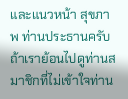และแนวหน้า สุขภาพ ท่านประธานครับ ถ้าเราย้อนไปดูท่านสมาชิกที่ไม่เข้าใจท่าน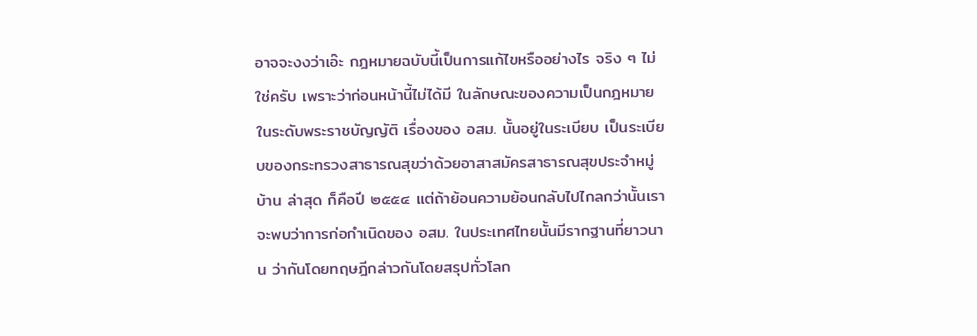อาจจะงงว่าเอ๊ะ กฎหมายฉบับนี้เป็นการแก้ไขหรืออย่างไร จริง ๆ ไม่ใช่ครับ เพราะว่าก่อนหน้านี้ไม่ได้มี ในลักษณะของความเป็นกฎหมายในระดับพระราชบัญญัติ เรื่องของ อสม. นั้นอยู่ในระเบียบ เป็นระเบียบของกระทรวงสาธารณสุขว่าด้วยอาสาสมัครสาธารณสุขประจำหมู่บ้าน ล่าสุด ก็คือปี ๒๕๕๔ แต่ถ้าย้อนความย้อนกลับไปไกลกว่านั้นเราจะพบว่าการก่อกำเนิดของ อสม. ในประเทศไทยนั้นมีรากฐานที่ยาวนาน ว่ากันโดยทฤษฎีกล่าวกันโดยสรุปทั่วโลก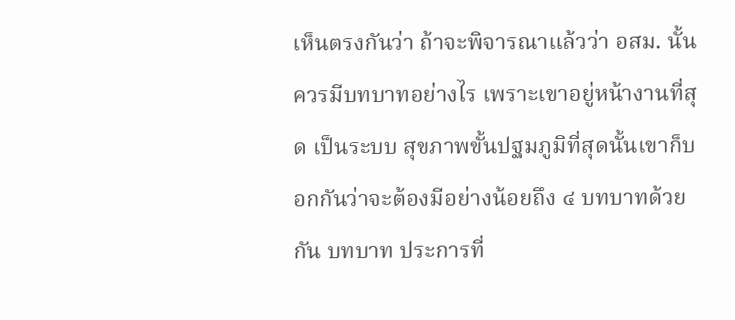เห็นตรงกันว่า ถ้าจะพิจารณาแล้วว่า อสม. นั้นควรมีบทบาทอย่างไร เพราะเขาอยู่หน้างานที่สุด เป็นระบบ สุขภาพขั้นปฐมภูมิที่สุดนั้นเขาก็บอกกันว่าจะต้องมีอย่างน้อยถึง ๔ บทบาทด้วยกัน บทบาท ประการที่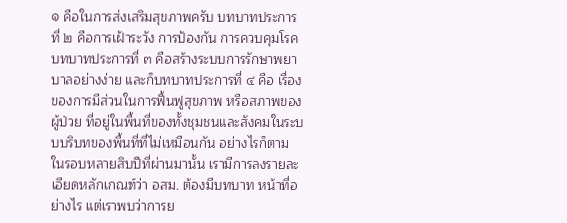๑ คือในการส่งเสริมสุขภาพครับ บทบาทประการที่ ๒ คือการเฝ้าระวัง การป้องกัน การควบคุมโรค บทบาทประการที่ ๓ คือสร้างระบบการรักษาพยาบาลอย่างง่าย และก็บทบาทประการที่ ๔ คือ เรื่องของการมีส่วนในการฟื้นฟูสุขภาพ หรือสภาพของผู้ป่วย ที่อยู่ในพื้นที่ของทั้งชุมชนและสังคมในระบบบริบทของพื้นที่ที่ไม่เหมือนกัน อย่างไรก็ตาม ในรอบหลายสิบปีที่ผ่านมานั้น เรามีการลงรายละเอียดหลักเกณฑ์ว่า อสม. ต้องมีบทบาท หน้าที่อย่างไร แต่เราพบว่าการย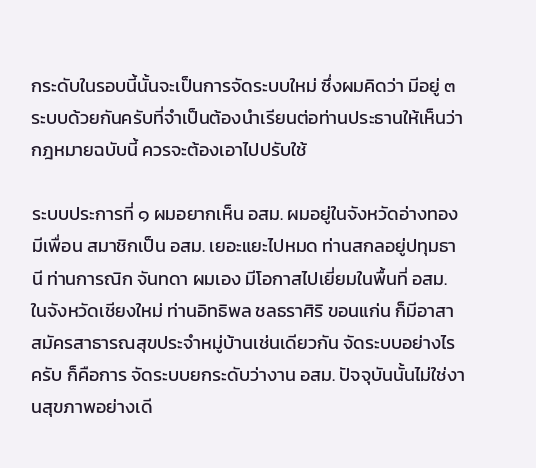กระดับในรอบนี้นั้นจะเป็นการจัดระบบใหม่ ซึ่งผมคิดว่า มีอยู่ ๓ ระบบด้วยกันครับที่จำเป็นต้องนำเรียนต่อท่านประธานให้เห็นว่ากฎหมายฉบับนี้ ควรจะต้องเอาไปปรับใช้

ระบบประการที่ ๑ ผมอยากเห็น อสม. ผมอยู่ในจังหวัดอ่างทองมีเพื่อน สมาชิกเป็น อสม. เยอะแยะไปหมด ท่านสกลอยู่ปทุมธานี ท่านการณิก จันทดา ผมเอง มีโอกาสไปเยี่ยมในพื้นที่ อสม. ในจังหวัดเชียงใหม่ ท่านอิทธิพล ชลธราศิริ ขอนแก่น ก็มีอาสาสมัครสาธารณสุขประจำหมู่บ้านเช่นเดียวกัน จัดระบบอย่างไรครับ ก็คือการ จัดระบบยกระดับว่างาน อสม. ปัจจุบันนั้นไม่ใช่งานสุขภาพอย่างเดี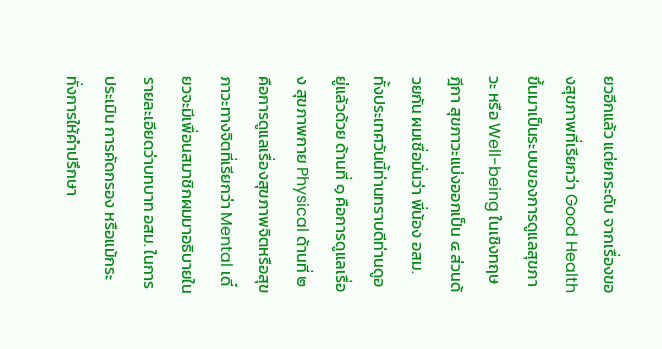ยวอีกแล้ว แต่ยกระดับ จากเรื่องของสุขภาพที่เรียกว่า Good Health ขึ้นมาเป็นระบบของการดูแลสุขภาวะ หรือ Well-being ในเชิงทฤษฎีกา สุขภาวะแบ่งออกเป็น ๔ ส่วนด้วยกัน ผมเชื่อมั่นว่า พี่น้อง อสม. ทั้งประเทศวันนี้ท่านทราบดีท่านดูอยู่แล้วด้วย ด้านที่ ๑ คือการดูแลเรื่อง สุขภาพกาย Physical ด้านที่ ๒ คือการดูแลเรื่องสุขภาพจิตหรือสุขภาวะทางจิตที่เรียกว่า Mental เดี๋ยวจะมีเพื่อนสมาชิกผมมาอธิบายในรายละเอียดว่าบทบาท อสม. ในการประเมิน การคัดกรอง หรือแม้กระทั่งการให้คำปรึกษา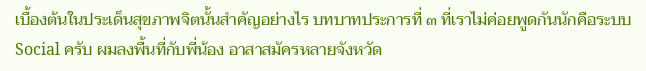เบื้องต้นในประเด็นสุขภาพจิตนั้นสำคัญอย่างไร บทบาทประการที่ ๓ ที่เราไม่ค่อยพูดกันนักคือระบบ Social ครับ ผมลงพื้นที่กับพี่น้อง อาสาสมัครหลายจังหวัด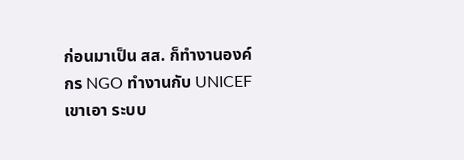ก่อนมาเป็น สส. ก็ทำงานองค์กร NGO ทำงานกับ UNICEF เขาเอา ระบบ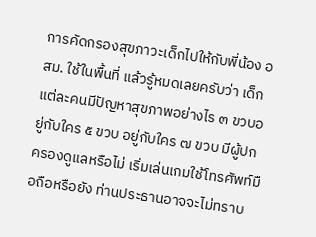การคัดกรองสุขภาวะเด็กไปให้กับพี่น้อง อสม. ใช้ในพื้นที่ แล้วรู้หมดเลยครับว่า เด็กแต่ละคนมีปัญหาสุขภาพอย่างไร ๓ ขวบอยู่กับใคร ๕ ขวบ อยู่กับใคร ๗ ขวบ มีผู้ปกครองดูแลหรือไม่ เริ่มเล่นเกมใช้โทรศัพท์มือถือหรือยัง ท่านประธานอาจจะไม่ทราบ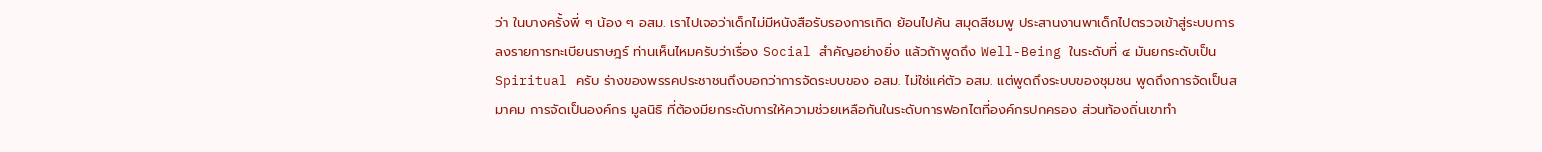ว่า ในบางครั้งพี่ ๆ น้อง ๆ อสม. เราไปเจอว่าเด็กไม่มีหนังสือรับรองการเกิด ย้อนไปค้น สมุดสีชมพู ประสานงานพาเด็กไปตรวจเข้าสู่ระบบการลงรายการทะเบียนราษฎร์ ท่านเห็นไหมครับว่าเรื่อง Social สำคัญอย่างยิ่ง แล้วถ้าพูดถึง Well-Being ในระดับที่ ๔ มันยกระดับเป็น Spiritual ครับ ร่างของพรรคประชาชนถึงบอกว่าการจัดระบบของ อสม. ไม่ใช่แค่ตัว อสม. แต่พูดถึงระบบของชุมชน พูดถึงการจัดเป็นสมาคม การจัดเป็นองค์กร มูลนิธิ ที่ต้องมียกระดับการให้ความช่วยเหลือกันในระดับการฟอกไตที่องค์กรปกครอง ส่วนท้องถิ่นเขาทำ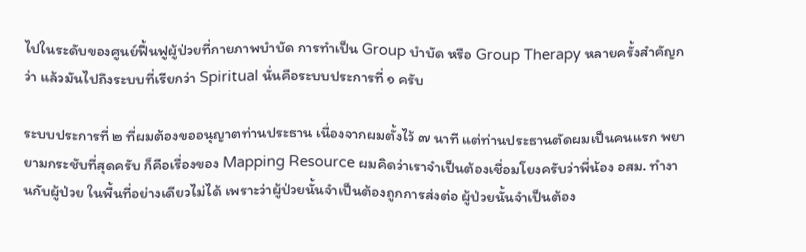ไปในระดับของศูนย์ฟื้นฟูผู้ป่วยที่กายภาพบำบัด การทำเป็น Group บำบัด หรือ Group Therapy หลายครั้งสำคัญกว่า แล้วมันไปถึงระบบที่เรียกว่า Spiritual นั่นคือระบบประการที่ ๑ ครับ

ระบบประการที่ ๒ ที่ผมต้องขออนุญาตท่านประธาน เนื่องจากผมตั้งไว้ ๗ นาที แต่ท่านประธานตัดผมเป็นคนแรก พยายามกระชับที่สุดครับ ก็คือเรื่องของ Mapping Resource ผมคิดว่าเราจำเป็นต้องเชื่อมโยงครับว่าพี่น้อง อสม. ทำงานกับผู้ป่วย ในพื้นที่อย่างเดียวไม่ได้ เพราะว่าผู้ป่วยนั้นจำเป็นต้องถูกการส่งต่อ ผู้ป่วยนั้นจำเป็นต้อง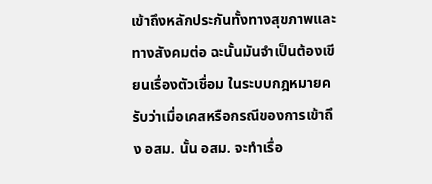เข้าถึงหลักประกันทั้งทางสุขภาพและทางสังคมต่อ ฉะนั้นมันจำเป็นต้องเขียนเรื่องตัวเชื่อม ในระบบกฎหมายครับว่าเมื่อเคสหรือกรณีของการเข้าถึง อสม. นั้น อสม. จะทำเรื่อ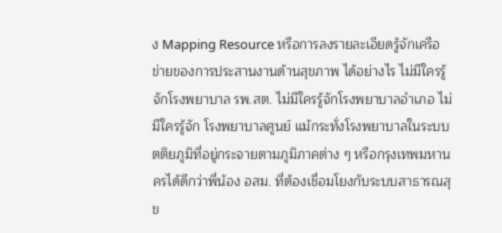ง Mapping Resource หรือการลงรายละเอียดรู้จักเครือข่ายของการประสานงานด้านสุขภาพ ได้อย่างไร ไม่มีใครรู้จักโรงพยาบาล รพ.สต. ไม่มีใครรู้จักโรงพยาบาลอำเภอ ไม่มีใครรู้จัก โรงพยาบาลศูนย์ แม้กระทั่งโรงพยาบาลในระบบตติยภูมิที่อยู่กระจายตามภูมิภาคต่าง ๆ หรือกรุงเทพมหานครได้ดีกว่าพี่น้อง อสม. ที่ต้องเชื่อมโยงกับระบบสาธารณสุข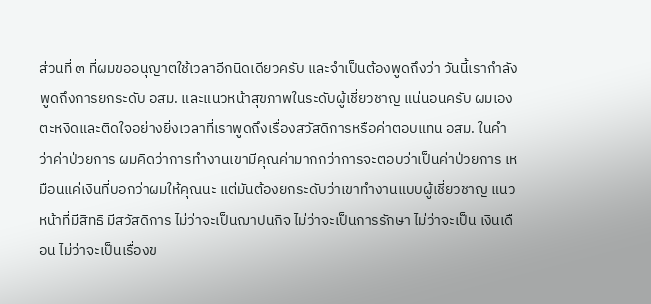ส่วนที่ ๓ ที่ผมขออนุญาตใช้เวลาอีกนิดเดียวครับ และจำเป็นต้องพูดถึงว่า วันนี้เรากำลังพูดถึงการยกระดับ อสม. และแนวหน้าสุขภาพในระดับผู้เชี่ยวชาญ แน่นอนครับ ผมเองตะหงิดและติดใจอย่างยิ่งเวลาที่เราพูดถึงเรื่องสวัสดิการหรือค่าตอบแทน อสม. ในคำว่าค่าป่วยการ ผมคิดว่าการทำงานเขามีคุณค่ามากกว่าการจะตอบว่าเป็นค่าป่วยการ เหมือนแค่เงินที่บอกว่าผมให้คุณนะ แต่มันต้องยกระดับว่าเขาทำงานแบบผู้เชี่ยวชาญ แนวหน้าที่มีสิทธิ มีสวัสดิการ ไม่ว่าจะเป็นฌาปนกิจ ไม่ว่าจะเป็นการรักษา ไม่ว่าจะเป็น เงินเดือน ไม่ว่าจะเป็นเรื่องข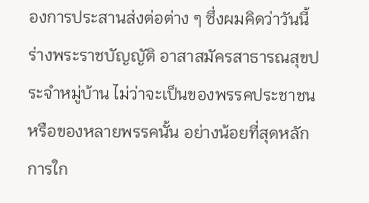องการประสานส่งต่อต่าง ๆ ซึ่งผมคิดว่าวันนี้ร่างพระราชบัญญัติ อาสาสมัครสาธารณสุขประจำหมู่บ้าน ไม่ว่าจะเป็นของพรรคประชาชนหรือของหลายพรรคนั้น อย่างน้อยที่สุดหลักการใก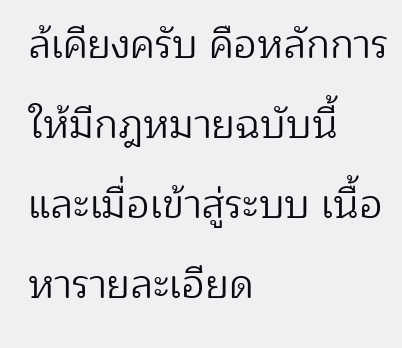ล้เคียงครับ คือหลักการให้มีกฎหมายฉบับนี้ และเมื่อเข้าสู่ระบบ เนื้อหารายละเอียด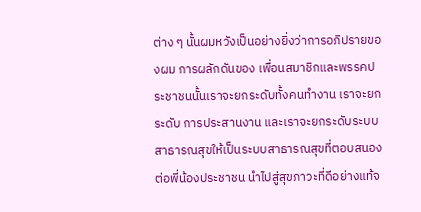ต่าง ๆ นั้นผมหวังเป็นอย่างยิ่งว่าการอภิปรายของผม การผลักดันของ เพื่อนสมาชิกและพรรคประชาชนนั้นเราจะยกระดับทั้งคนทำงาน เราจะยกระดับ การประสานงาน และเราจะยกระดับระบบสาธารณสุขให้เป็นระบบสาธารณสุขที่ตอบสนอง ต่อพี่น้องประชาชน นำไปสู่สุขภาวะที่ดีอย่างแท้จ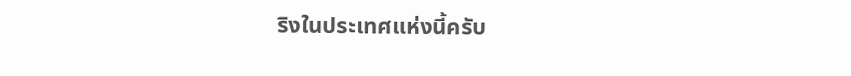ริงในประเทศแห่งนี้ครับ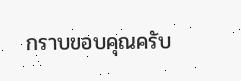กราบขอบคุณครับ